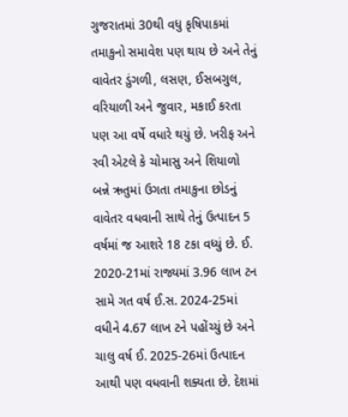ગુજરાતમાં 30થી વધુ કૃષિપાકમાં તમાકુનો સમાવેશ પણ થાય છે અને તેનું વાવેતર ડુંગળી, લસણ, ઈસબગુલ, વરિયાળી અને જુવાર, મકાઈ કરતા પણ આ વર્ષે વધારે થયું છે. ખરીફ અને રવી એટલે કે ચોમાસુ અને શિયાળો બન્ને ઋતુમાં ઉગતા તમાકુના છોડનું વાવેતર વધવાની સાથે તેનું ઉત્પાદન 5 વર્ષમાં જ આશરે 18 ટકા વધ્યું છે. ઈ. 2020-21માં રાજ્યમાં 3.96 લાખ ટન સામે ગત વર્ષ ઈ.સ. 2024-25માં વધીને 4.67 લાખ ટને પહોંચ્યું છે અને ચાલુ વર્ષ ઈ. 2025-26માં ઉત્પાદન આથી પણ વધવાની શક્યતા છે. દેશમાં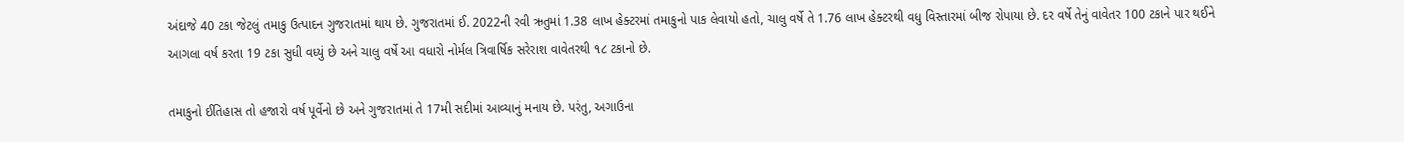અંદાજે 40 ટકા જેટલું તમાકુ ઉત્પાદન ગુજરાતમાં થાય છે. ગુજરાતમાં ઈ. 2022ની રવી ઋતુમાં 1.38 લાખ હેક્ટરમાં તમાકુનો પાક લેવાયો હતો, ચાલુ વર્ષે તે 1.76 લાખ હેક્ટરથી વધુ વિસ્તારમાં બીજ રોપાયા છે. દર વર્ષે તેનું વાવેતર 100 ટકાને પાર થઈને આગલા વર્ષ કરતા 19 ટકા સુધી વધ્યું છે અને ચાલુ વર્ષે આ વધારો નોર્મલ ત્રિવાર્ષિક સરેરાશ વાવેતરથી ૧૮ ટકાનો છે.

તમાકુનો ઈતિહાસ તો હજારો વર્ષ પૂર્વેનો છે અને ગુજરાતમાં તે 17મી સદીમાં આવ્યાનું મનાય છે. પરંતુ, અગાઉના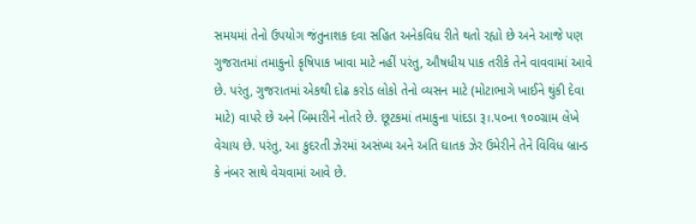સમયમાં તેનો ઉપયોગ જંતુનાશક દવા સહિત અનેકવિધ રીતે થતો રહ્યો છે અને આજે પણ ગુજરાતમાં તમાકુનો કૃષિપાક ખાવા માટે નહીં પરંતુ, ઔષધીય પાક તરીકે તેને વાવવામાં આવે છે. પરંતુ, ગુજરાતમાં એકથી દોઢ કરોડ લોકો તેનો વ્યસન માટે (મોટાભાગે ખાઈને થુંકી દેવા માટે) વાપરે છે અને બિમારીને નોતરે છે. છૂટકમાં તમાકુના પાંદડા રૂ।.૫૦ના ૧૦૦ગ્રામ લેખે વેચાય છે. પરંતુ, આ કુદરતી ઝેરમાં અસંખ્ય અને અતિ ઘાતક ઝેર ઉમેરીને તેને વિવિધ બ્રાન્ડ કે નંબર સાથે વેચવામાં આવે છે.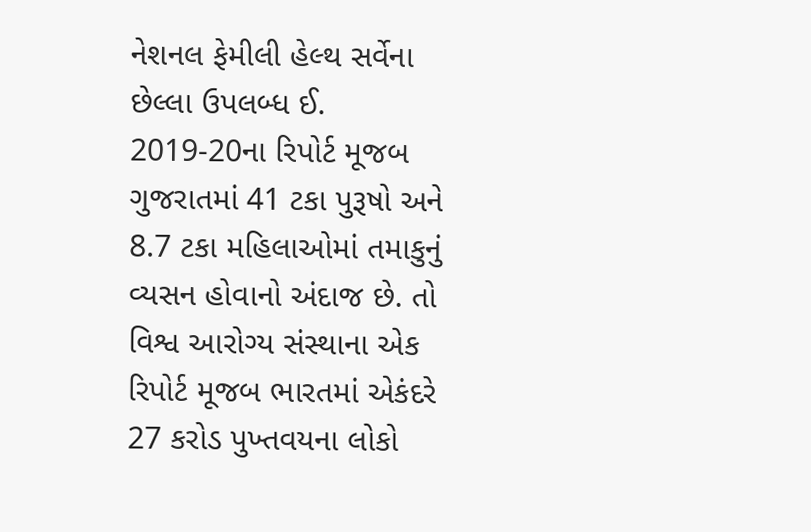નેશનલ ફેમીલી હેલ્થ સર્વેના છેલ્લા ઉપલબ્ધ ઈ. 2019-20ના રિપોર્ટ મૂજબ ગુજરાતમાં 41 ટકા પુરૂષો અને 8.7 ટકા મહિલાઓમાં તમાકુનું વ્યસન હોવાનો અંદાજ છે. તો વિશ્વ આરોગ્ય સંસ્થાના એક રિપોર્ટ મૂજબ ભારતમાં એકંદરે 27 કરોડ પુખ્તવયના લોકો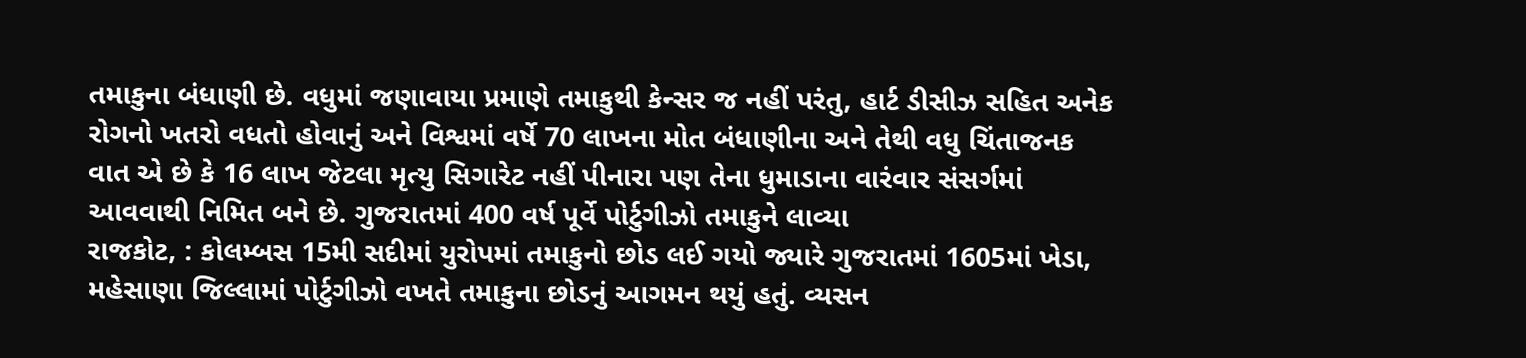તમાકુના બંધાણી છે. વધુમાં જણાવાયા પ્રમાણે તમાકુથી કેન્સર જ નહીં પરંતુ, હાર્ટ ડીસીઝ સહિત અનેક રોગનો ખતરો વધતો હોવાનું અને વિશ્વમાં વર્ષે 70 લાખના મોત બંધાણીના અને તેથી વધુ ચિંતાજનક વાત એ છે કે 16 લાખ જેટલા મૃત્યુ સિગારેટ નહીં પીનારા પણ તેના ધુમાડાના વારંવાર સંસર્ગમાં આવવાથી નિમિત બને છે. ગુજરાતમાં 400 વર્ષ પૂર્વે પોર્ટુગીઝો તમાકુને લાવ્યા
રાજકોટ, : કોલમ્બસ 15મી સદીમાં યુરોપમાં તમાકુનો છોડ લઈ ગયો જ્યારે ગુજરાતમાં 1605માં ખેડા, મહેસાણા જિલ્લામાં પોર્ટુગીઝો વખતે તમાકુના છોડનું આગમન થયું હતું. વ્યસન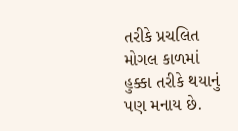તરીકે પ્રચલિત મોગલ કાળમાં હુક્કા તરીકે થયાનું પણ મનાય છે.